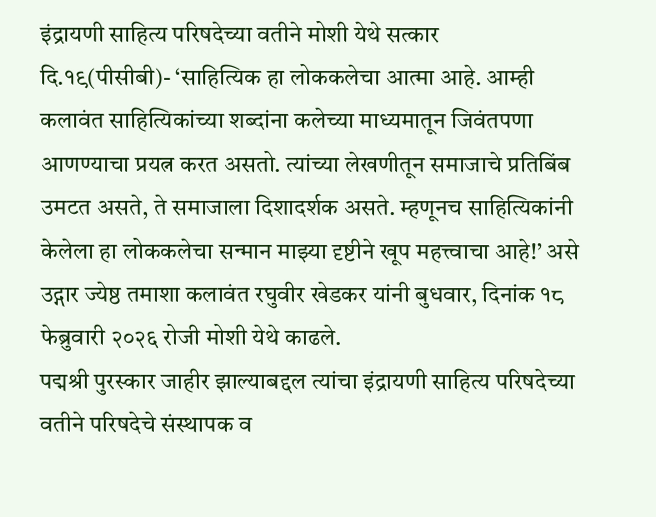इंद्रायणी साहित्य परिषदेच्या वतीने मोशी येथे सत्कार
दि.१९(पीसीबी)- ‘साहित्यिक हा लोककलेचा आत्मा आहे. आम्ही कलावंत साहित्यिकांच्या शब्दांना कलेच्या माध्यमातून जिवंतपणा आणण्याचा प्रयत्न करत असतो. त्यांच्या लेखणीतून समाजाचे प्रतिबिंब उमटत असते, ते समाजाला दिशादर्शक असते. म्हणूनच साहित्यिकांनी केलेला हा लोककलेचा सन्मान माझ्या दृष्टीने खूप महत्त्वाचा आहे!’ असे उद्गार ज्येष्ठ तमाशा कलावंत रघुवीर खेडकर यांनी बुधवार, दिनांक १८ फेब्रुवारी २०२६ रोजी मोशी येथे काढले.
पद्मश्री पुरस्कार जाहीर झाल्याबद्दल त्यांचा इंद्रायणी साहित्य परिषदेच्या वतीने परिषदेचे संस्थापक व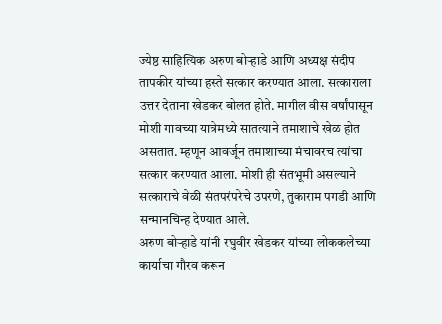ज्येष्ठ साहित्यिक अरुण बोऱ्हाडे आणि अध्यक्ष संदीप तापकीर यांच्या हस्ते सत्कार करण्यात आला. सत्काराला उत्तर देताना खेडकर बोलत होते. मागील वीस वर्षांपासून मोशी गावच्या यात्रेमध्ये सातत्याने तमाशाचे खेळ होत असतात. म्हणून आवर्जून तमाशाच्या मंचावरच त्यांचा सत्कार करण्यात आला. मोशी ही संतभूमी असल्याने सत्काराचे वेळी संतपरंपरेचे उपरणे, तुकाराम पगडी आणि सन्मानचिन्ह देण्यात आले.
अरुण बोऱ्हाडे यांनी रघुवीर खेडकर यांच्या लोककलेच्या कार्याचा गौरव करून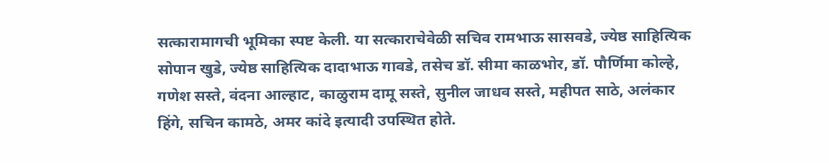सत्कारामागची भूमिका स्पष्ट केली. या सत्काराचेवेळी सचिव रामभाऊ सासवडे, ज्येष्ठ साहित्यिक सोपान खुडे, ज्येष्ठ साहित्यिक दादाभाऊ गावडे, तसेच डॉ. सीमा काळभोर, डॉ. पौर्णिमा कोल्हे, गणेश सस्ते, वंदना आल्हाट, काळुराम दामू सस्ते, सुनील जाधव सस्ते, महीपत साठे, अलंकार हिंगे, सचिन कामठे, अमर कांदे इत्यादी उपस्थित होते.